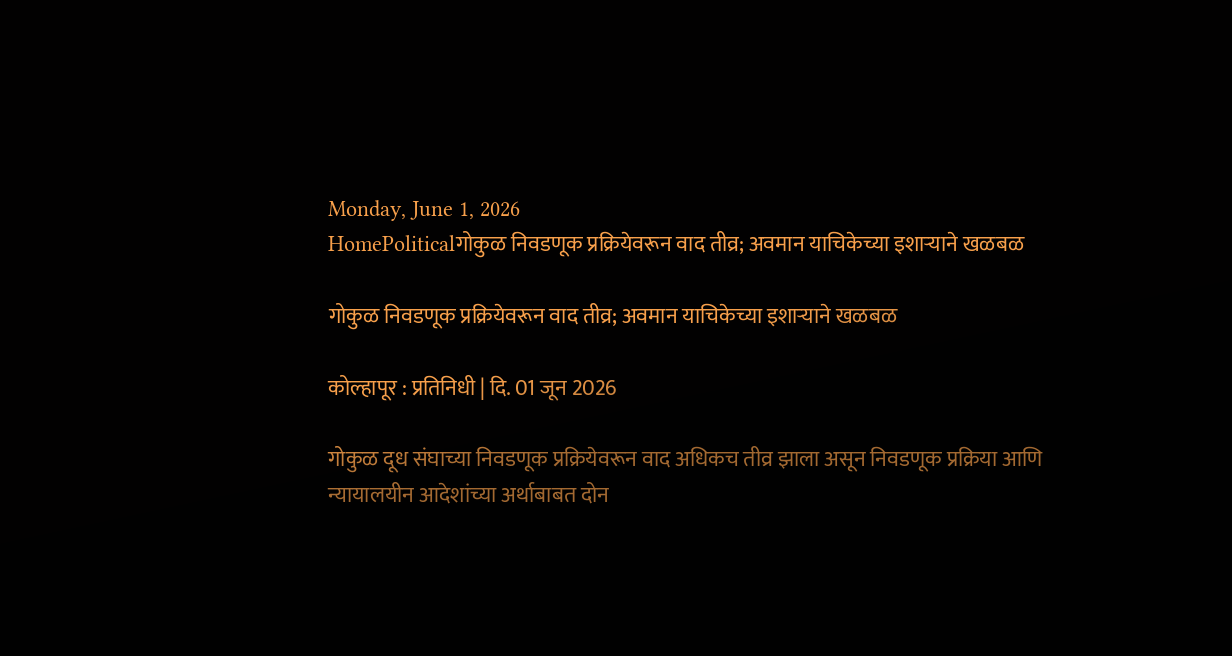Monday, June 1, 2026
HomePoliticalगोकुळ निवडणूक प्रक्रियेवरून वाद तीव्र; अवमान याचिकेच्या इशाऱ्याने खळबळ

गोकुळ निवडणूक प्रक्रियेवरून वाद तीव्र; अवमान याचिकेच्या इशाऱ्याने खळबळ

कोल्हापूर : प्रतिनिधी | दि. 01 जून 2026

गोकुळ दूध संघाच्या निवडणूक प्रक्रियेवरून वाद अधिकच तीव्र झाला असून निवडणूक प्रक्रिया आणि न्यायालयीन आदेशांच्या अर्थाबाबत दोन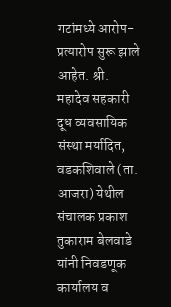गटांमध्ये आरोप-प्रत्यारोप सुरू झाले आहेत. श्री. महादेव सहकारी दूध व्यवसायिक संस्था मर्यादित, वडकशिवाले (ता. आजरा) येथील संचालक प्रकाश तुकाराम बेलवाडे यांनी निवडणूक कार्यालय व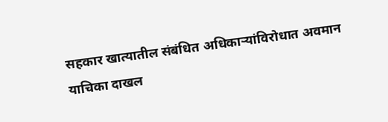सहकार खात्यातील संबंधित अधिकाऱ्यांविरोधात अवमान याचिका दाखल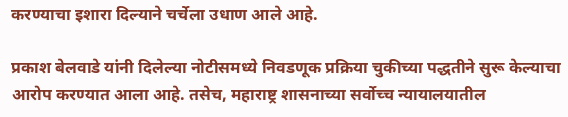करण्याचा इशारा दिल्याने चर्चेला उधाण आले आहे.

प्रकाश बेलवाडे यांनी दिलेल्या नोटीसमध्ये निवडणूक प्रक्रिया चुकीच्या पद्धतीने सुरू केल्याचा आरोप करण्यात आला आहे. तसेच, महाराष्ट्र शासनाच्या सर्वोच्च न्यायालयातील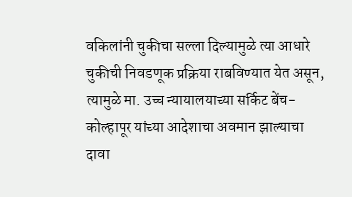वकिलांनी चुकीचा सल्ला दिल्यामुळे त्या आधारे चुकीची निवडणूक प्रक्रिया राबविण्यात येत असून, त्यामुळे मा. उच्च न्यायालयाच्या सर्किट बेंच-कोल्हापूर यांच्या आदेशाचा अवमान झाल्याचा दावा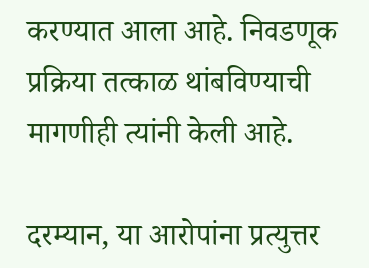करण्यात आला आहे. निवडणूक प्रक्रिया तत्काळ थांबविण्याची मागणीही त्यांनी केली आहे.

दरम्यान, या आरोपांना प्रत्युत्तर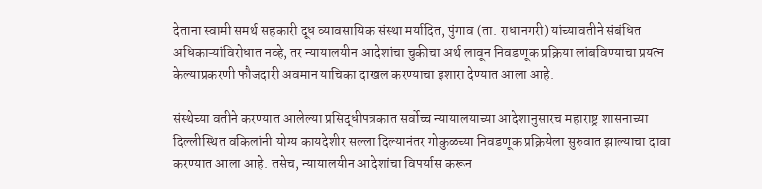देताना स्वामी समर्थ सहकारी दूध व्यावसायिक संस्था मर्यादित, पुंगाव (ता. राधानगरी) यांच्यावतीने संबंधित अधिकाऱ्यांविरोधात नव्हे, तर न्यायालयीन आदेशांचा चुकीचा अर्थ लावून निवडणूक प्रक्रिया लांबविण्याचा प्रयत्न केल्याप्रकरणी फौजदारी अवमान याचिका दाखल करण्याचा इशारा देण्यात आला आहे.

संस्थेच्या वतीने करण्यात आलेल्या प्रसिद्धीपत्रकात सर्वोच्च न्यायालयाच्या आदेशानुसारच महाराष्ट्र शासनाच्या दिल्लीस्थित वकिलांनी योग्य कायदेशीर सल्ला दिल्यानंतर गोकुळच्या निवडणूक प्रक्रियेला सुरुवात झाल्याचा दावा करण्यात आला आहे. तसेच, न्यायालयीन आदेशांचा विपर्यास करून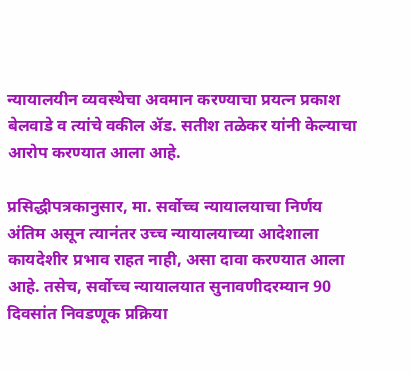न्यायालयीन व्यवस्थेचा अवमान करण्याचा प्रयत्न प्रकाश बेलवाडे व त्यांचे वकील ॲड. सतीश तळेकर यांनी केल्याचा आरोप करण्यात आला आहे.

प्रसिद्धीपत्रकानुसार, मा. सर्वोच्च न्यायालयाचा निर्णय अंतिम असून त्यानंतर उच्च न्यायालयाच्या आदेशाला कायदेशीर प्रभाव राहत नाही, असा दावा करण्यात आला आहे. तसेच, सर्वोच्च न्यायालयात सुनावणीदरम्यान 90 दिवसांत निवडणूक प्रक्रिया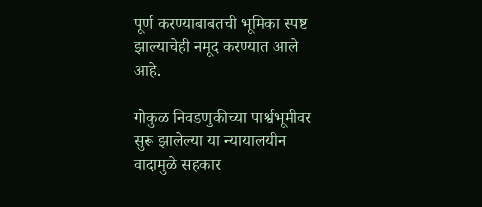पूर्ण करण्याबाबतची भूमिका स्पष्ट झाल्याचेही नमूद करण्यात आले आहे.

गोकुळ निवडणुकीच्या पार्श्वभूमीवर सुरू झालेल्या या न्यायालयीन वादामुळे सहकार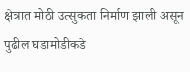क्षेत्रात मोठी उत्सुकता निर्माण झाली असून पुढील घडामोडीकडे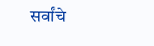सर्वांचे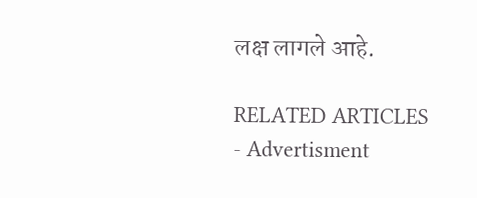लक्ष लागले आहे.

RELATED ARTICLES
- Advertisment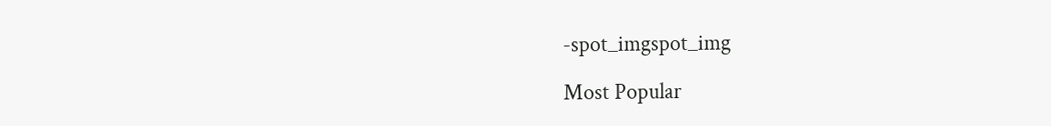-spot_imgspot_img

Most Popular